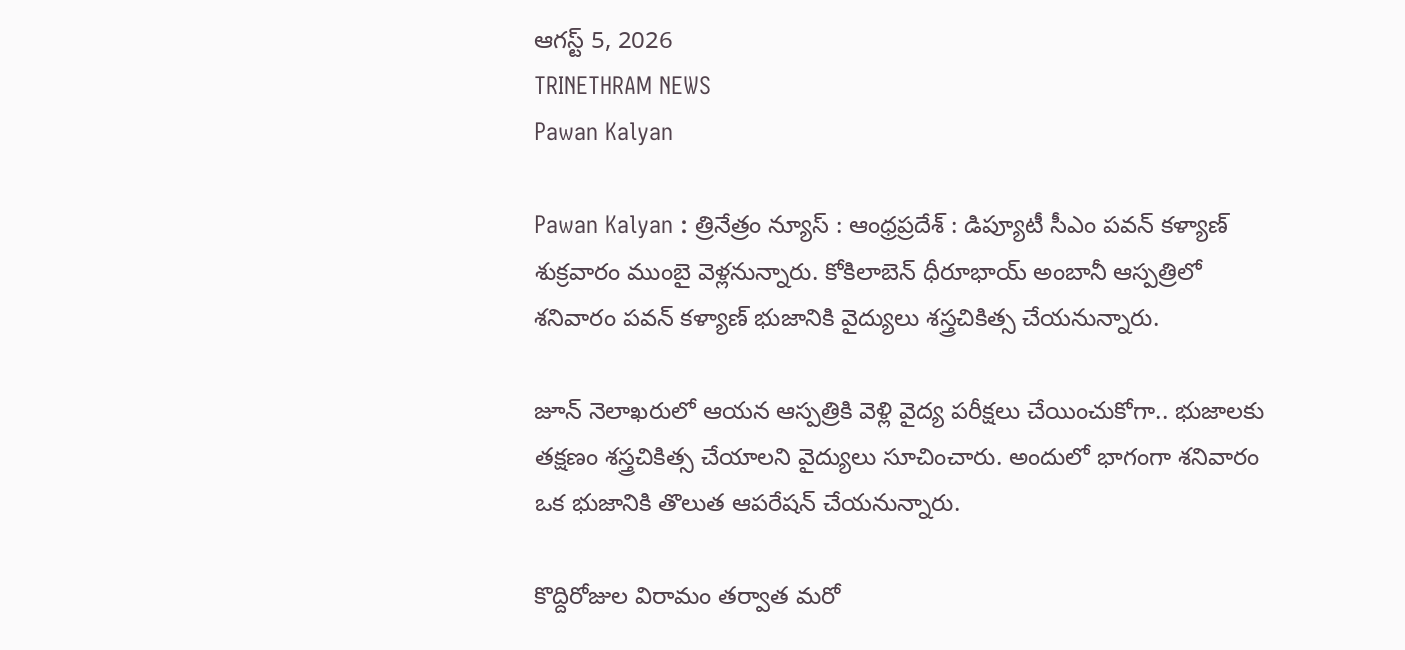ఆగస్ట్ 5, 2026
TRINETHRAM NEWS
Pawan Kalyan

Pawan Kalyan : త్రినేత్రం న్యూస్ : ఆంధ్రప్రదేశ్ : డిప్యూటీ సీఎం పవన్ కళ్యాణ్ శుక్రవారం ముంబై వెళ్లనున్నారు. కోకిలాబెన్ ధీరూభాయ్ అంబానీ ఆస్పత్రిలో శనివారం పవన్ కళ్యాణ్ భుజానికి వైద్యులు శస్త్రచికిత్స చేయనున్నారు.

జూన్ నెలాఖరులో ఆయన ఆస్పత్రికి వెళ్లి వైద్య పరీక్షలు చేయించుకోగా.. భుజాలకు తక్షణం శస్త్రచికిత్స చేయాలని వైద్యులు సూచించారు. అందులో భాగంగా శనివారం ఒక భుజానికి తొలుత ఆపరేషన్ చేయనున్నారు.

కొద్దిరోజుల విరామం తర్వాత మరో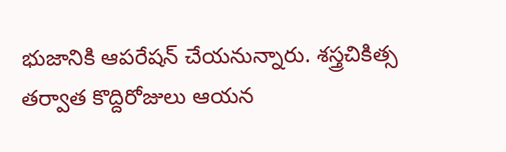భుజానికి ఆపరేషన్ చేయనున్నారు. శస్త్రచికిత్స తర్వాత కొద్దిరోజులు ఆయన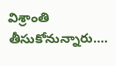విశ్రాంతి తీసుకోనున్నారు….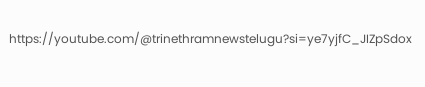https://youtube.com/@trinethramnewstelugu?si=ye7yjfC_JIZpSdox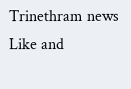Trinethram news
Like and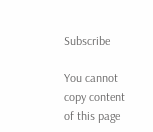Subscribe

You cannot copy content of this page